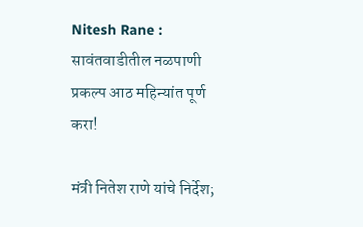Nitesh Rane : सावंतवाडीतील नळपाणी प्रकल्प आठ महिन्यांत पूर्ण करा!

मंत्री नितेश राणे यांचे निर्देश;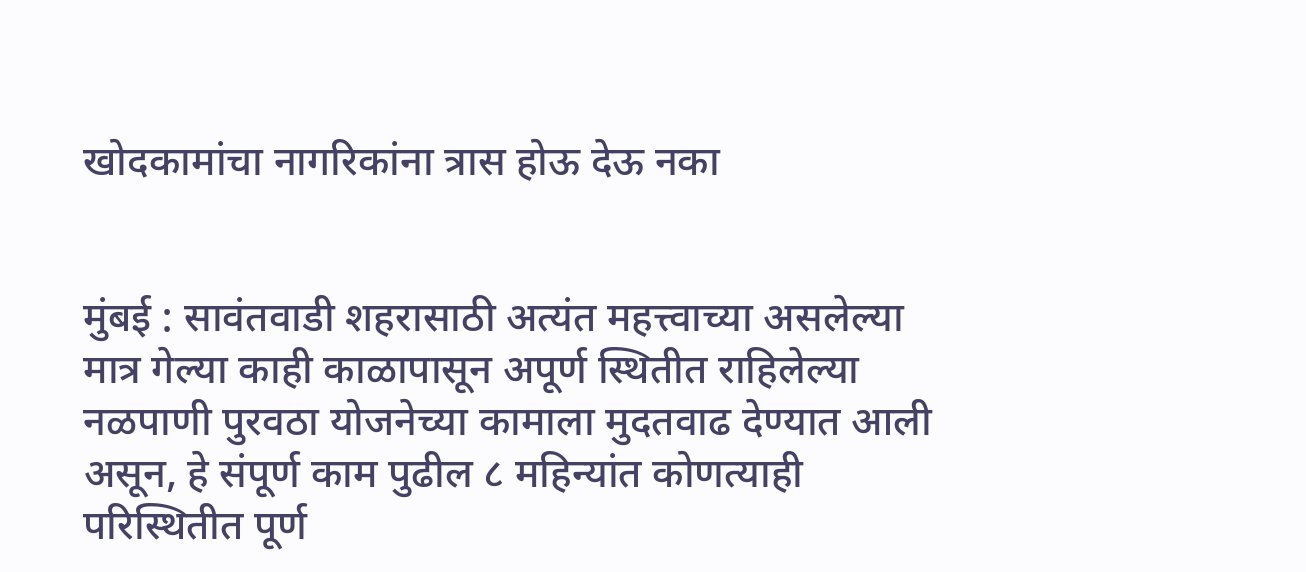खोदकामांचा नागरिकांना त्रास होऊ देऊ नका


मुंबई : सावंतवाडी शहरासाठी अत्यंत महत्त्वाच्या असलेल्या मात्र गेल्या काही काळापासून अपूर्ण स्थितीत राहिलेल्या नळपाणी पुरवठा योजनेच्या कामाला मुदतवाढ देण्यात आली असून, हे संपूर्ण काम पुढील ८ महिन्यांत कोणत्याही परिस्थितीत पूर्ण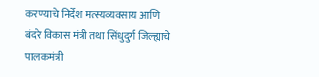करण्याचे निर्देश मत्स्यव्यवसाय आणि बंदरे विकास मंत्री तथा सिंधुदुर्ग जिल्ह्याचे पालकमंत्री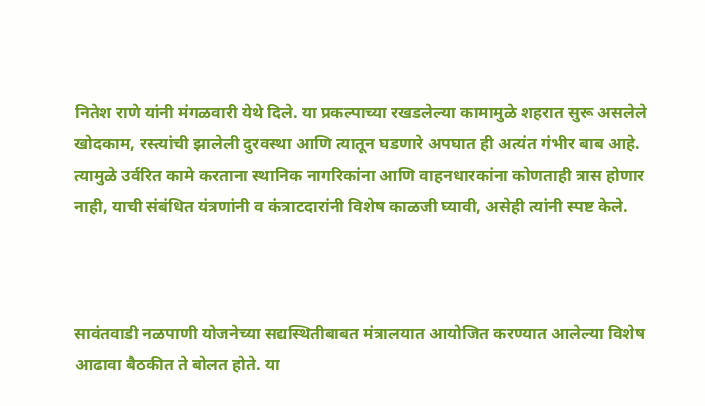नितेश राणे यांनी मंगळवारी येथे दिले. या प्रकल्पाच्या रखडलेल्या कामामुळे शहरात सुरू असलेले खोदकाम, रस्त्यांची झालेली दुरवस्था आणि त्यातून घडणारे अपघात ही अत्यंत गंभीर बाब आहे. त्यामुळे उर्वरित कामे करताना स्थानिक नागरिकांना आणि वाहनधारकांना कोणताही त्रास होणार नाही, याची संबंधित यंत्रणांनी व कंत्राटदारांनी विशेष काळजी घ्यावी, असेही त्यांनी स्पष्ट केले.



सावंतवाडी नळपाणी योजनेच्या सद्यस्थितीबाबत मंत्रालयात आयोजित करण्यात आलेल्या विशेष आढावा बैठकीत ते बोलत होते. या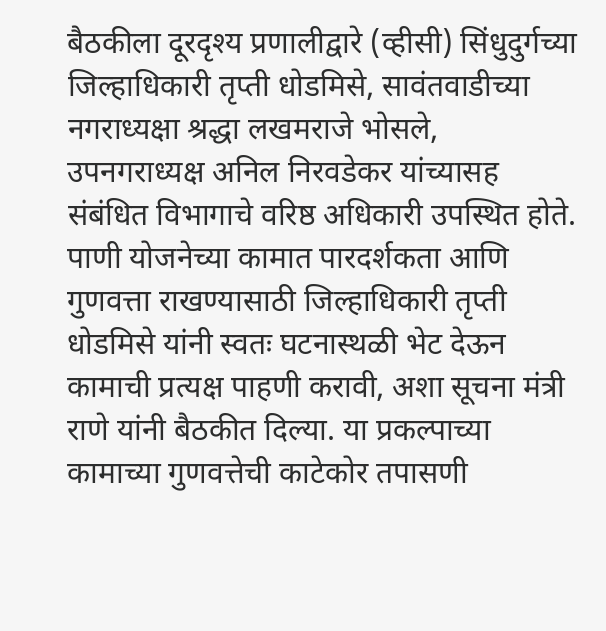बैठकीला दूरदृश्य प्रणालीद्वारे (व्हीसी) सिंधुदुर्गच्या जिल्हाधिकारी तृप्ती धोडमिसे, सावंतवाडीच्या नगराध्यक्षा श्रद्धा लखमराजे भोसले, उपनगराध्यक्ष अनिल निरवडेकर यांच्यासह संबंधित विभागाचे वरिष्ठ अधिकारी उपस्थित होते. पाणी योजनेच्या कामात पारदर्शकता आणि गुणवत्ता राखण्यासाठी जिल्हाधिकारी तृप्ती धोडमिसे यांनी स्वतः घटनास्थळी भेट देऊन कामाची प्रत्यक्ष पाहणी करावी, अशा सूचना मंत्री राणे यांनी बैठकीत दिल्या. या प्रकल्पाच्या कामाच्या गुणवत्तेची काटेकोर तपासणी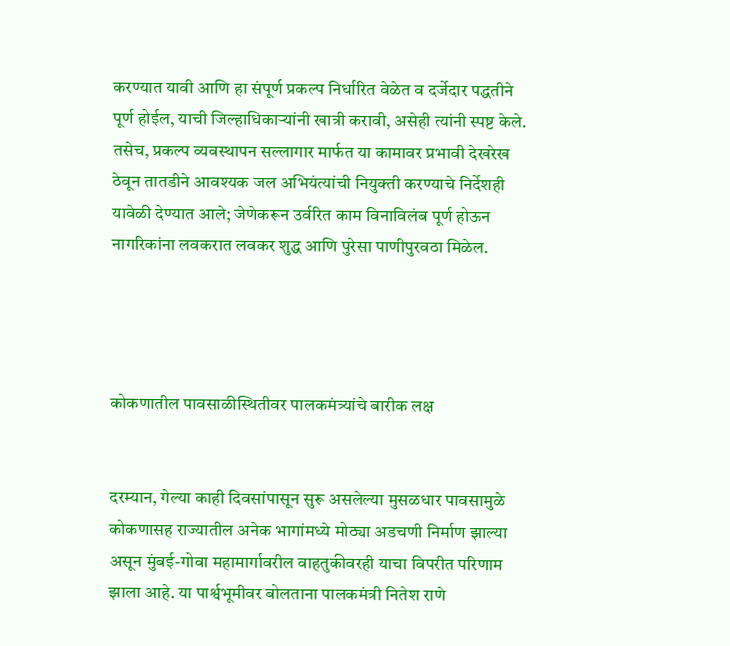करण्यात यावी आणि हा संपूर्ण प्रकल्प निर्धारित वेळेत व दर्जेदार पद्धतीने पूर्ण होईल, याची जिल्हाधिकाऱ्यांनी खात्री करावी, असेही त्यांनी स्पष्ट केले. तसेच, प्रकल्प व्यवस्थापन सल्लागार मार्फत या कामावर प्रभावी देखरेख ठेवून तातडीने आवश्यक जल अभियंत्यांची नियुक्ती करण्याचे निर्देशही यावेळी देण्यात आले; जेणेकरून उर्वरित काम विनाविलंब पूर्ण होऊन नागरिकांना लवकरात लवकर शुद्ध आणि पुरेसा पाणीपुरवठा मिळेल.




कोकणातील पावसाळीस्थितीवर पालकमंत्र्यांचे बारीक लक्ष


दरम्यान, गेल्या काही दिवसांपासून सुरू असलेल्या मुसळधार पावसामुळे कोकणासह राज्यातील अनेक भागांमध्ये मोठ्या अडचणी निर्माण झाल्या असून मुंबई-गोवा महामार्गावरील वाहतुकीवरही याचा विपरीत परिणाम झाला आहे. या पार्श्वभूमीवर बोलताना पालकमंत्री नितेश राणे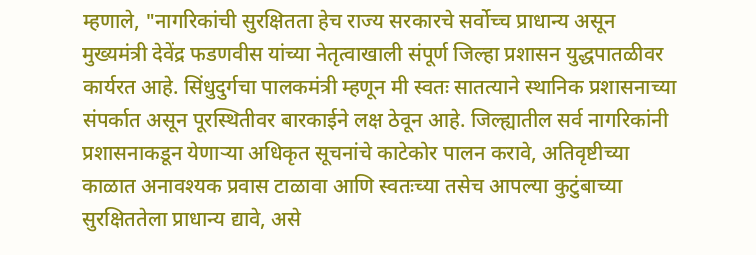म्हणाले, "नागरिकांची सुरक्षितता हेच राज्य सरकारचे सर्वोच्च प्राधान्य असून मुख्यमंत्री देवेंद्र फडणवीस यांच्या नेतृत्वाखाली संपूर्ण जिल्हा प्रशासन युद्धपातळीवर कार्यरत आहे. सिंधुदुर्गचा पालकमंत्री म्हणून मी स्वतः सातत्याने स्थानिक प्रशासनाच्या संपर्कात असून पूरस्थितीवर बारकाईने लक्ष ठेवून आहे. जिल्ह्यातील सर्व नागरिकांनी प्रशासनाकडून येणाऱ्या अधिकृत सूचनांचे काटेकोर पालन करावे, अतिवृष्टीच्या काळात अनावश्यक प्रवास टाळावा आणि स्वतःच्या तसेच आपल्या कुटुंबाच्या सुरक्षिततेला प्राधान्य द्यावे, असे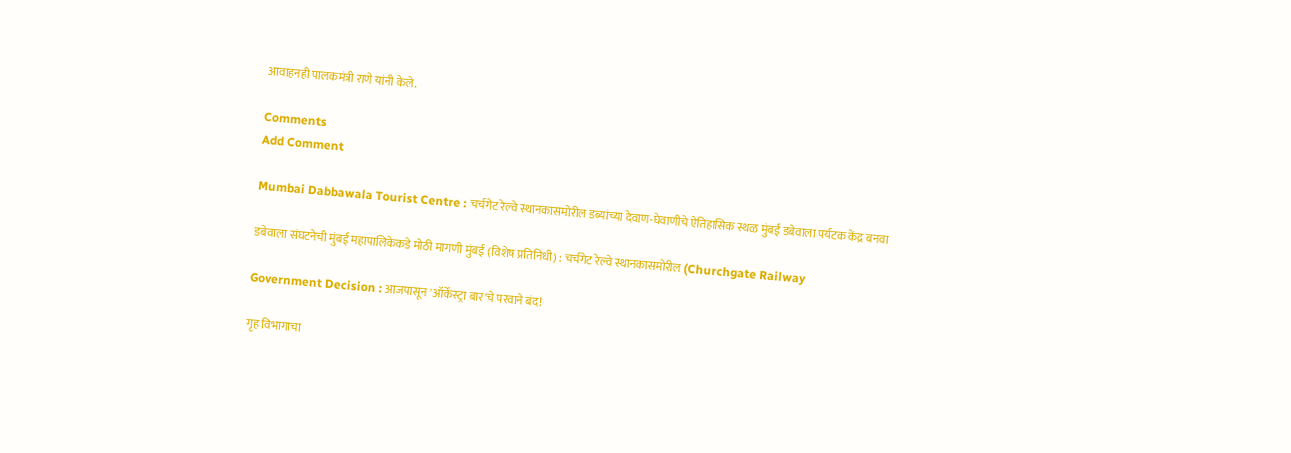आवाहनही पालकमंत्री राणे यांनी केले.

Comments
Add Comment

Mumbai Dabbawala Tourist Centre : चर्चगेट रेल्वे स्थानकासमोरील डब्यांच्या देवाण-घेवाणीचे ऐतिहासिक स्थळ मुंबई डबेवाला पर्यटक केंद्र बनवा

डबेवाला संघटनेची मुंबई महापालिकेकडे मोठी मागणी मुंबई (विशेष प्रतिनिधी) : चर्चगेट रेल्वे स्थानकासमोरील (Churchgate Railway

Government Decision : आजपासून 'ऑर्केस्ट्रा बार'चे परवाने बंद!

गृह विभागाचा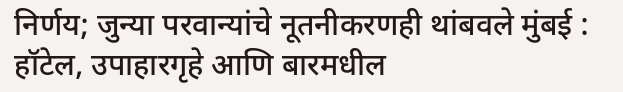निर्णय; जुन्या परवान्यांचे नूतनीकरणही थांबवले मुंबई : हॉटेल, उपाहारगृहे आणि बारमधील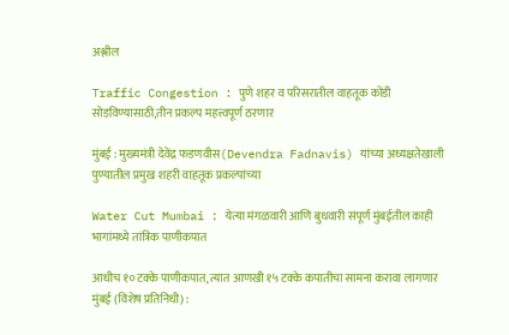अश्लील

Traffic Congestion : पुणे शहर व परिसरातील वाहतूक कोंडी सोडविण्यासाठी,तीन प्रकल्प महत्त्वपूर्ण ठरणार

मुंबई : मुख्यमंत्री देवेंद्र फडणवीस(Devendra Fadnavis) यांच्या अध्यक्षतेखाली पुण्यातील प्रमुख शहरी वाहतूक प्रकल्पांच्या

Water Cut Mumbai : येत्या मंगळवारी आणि बुधवारी संपूर्ण मुंबईतील काही भागांमध्ये तांत्रिक पाणीकपात

आधीच १० टक्के पाणीकपात, त्यात आणखी १५ टक्के कपातीचा सामना करावा लागणार मुंबई (विशेष प्रतिनिधी) :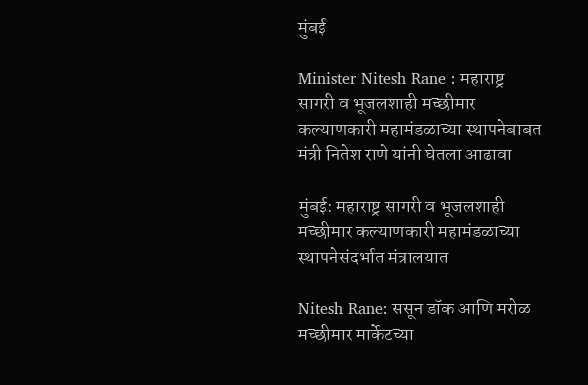मुंबई

Minister Nitesh Rane : महाराष्ट्र सागरी व भूजलशाही मच्छीमार कल्याणकारी महामंडळाच्या स्थापनेबाबत मंत्री नितेश राणे यांनी घेतला आढावा

मुंबई: महाराष्ट्र सागरी व भूजलशाही मच्छीमार कल्याणकारी महामंडळाच्या स्थापनेसंदर्भात मंत्रालयात

Nitesh Rane: ससून डॉक आणि मरोळ मच्छीमार मार्केटच्या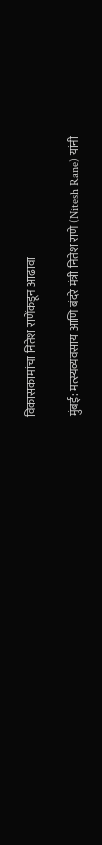विकासकामांचा नितेश राणेंकडून आढावा

मुंबई: मत्स्यव्यवसाय आणि बंदरे मंत्री नितेश राणे (Nitesh Rane) यांनी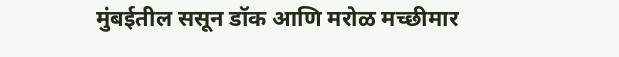मुंबईतील ससून डॉक आणि मरोळ मच्छीमार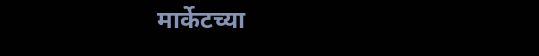मार्केटच्या